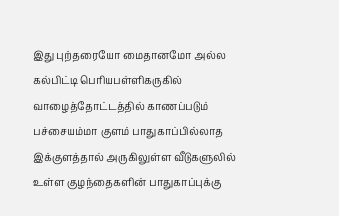இது புற்தரையோ மைதானமோ அல்ல கல்பிட்டி பெரியபள்ளிகருகில் வாழைத்தோட்டத்தில் காணப்படும் பச்சையம்மா குளம் பாதுகாப்பில்லாத இக்குளத்தால் அருகிலுள்ள வீடுகளுலில் உள்ள குழந்தைகளின் பாதுகாப்புக்கு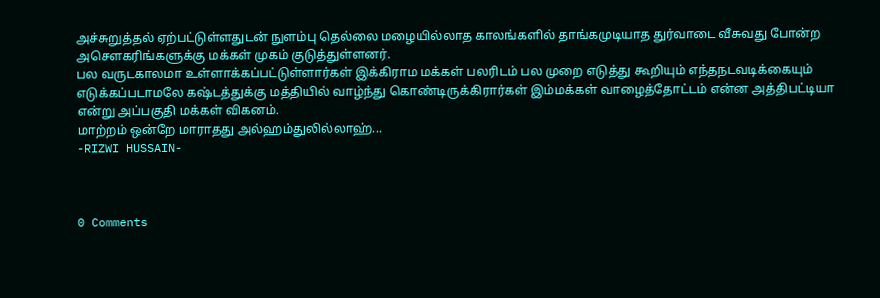அச்சுறுத்தல் ஏற்பட்டுள்ளதுடன் நுளம்பு தெல்லை மழையில்லாத காலங்களில் தாங்கமுடியாத துர்வாடை வீசுவது போன்ற அசெளகரிங்களுக்கு மக்கள் முகம் குடுத்துள்ளனர்.
பல வருடகாலமா உள்ளாக்கப்பட்டுள்ளார்கள் இக்கிராம மக்கள் பலரிடம் பல முறை எடுத்து கூறியும் எந்தநடவடிக்கையும் எடுக்கப்படாமலே கஷ்டத்துக்கு மத்தியில் வாழ்ந்து கொண்டிருக்கிரார்கள் இம்மக்கள் வாழைத்தோட்டம் என்ன அத்திபட்டியா என்று அப்பகுதி மக்கள் விகனம்.
மாற்றம் ஒன்றே மாராதது அல்ஹம்துலில்லாஹ்...
-RIZWI HUSSAIN-



0 Comments